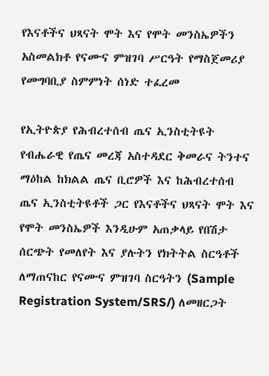የእናቶችና ህጻናት ሞት እና የሞት መንስኤዎችን አስመልክቶ የናሙና ምዝገባ ሥርዓት የማስጀመሪያ የመግባቢያ ስምምነት ሰነድ ተፈረመ

የኢትዮጵያ የሕብረተሰብ ጤና ኢንስቲትዩት የብሔራዊ የጤና መረጃ አስተዳደር ቅመራና ትንተና ማዕከል ከክልል ጤና ቢሮዎች እና ከሕብረተሰብ ጤና ኢንስቲትዩቶች ጋር የእናቶችና ህጻናት ሞት እና የሞት መንስኤዎች እንዲሁም አጠቃላይ የበሽታ ሰርጭት የመለየት እና ያሉትን የክትትል ስርዓቶች ለማጠናከር የናሙና ምዝገባ ስርዓትን (Sample Registration System/SRS/) ለመዘርጋት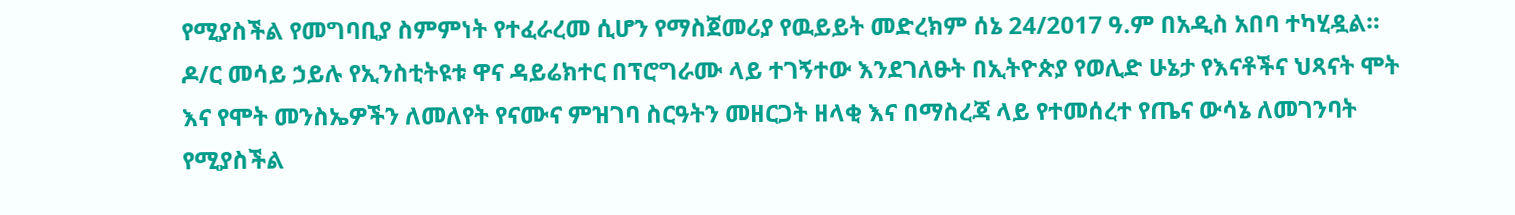የሚያስችል የመግባቢያ ስምምነት የተፈራረመ ሲሆን የማስጀመሪያ የዉይይት መድረክም ሰኔ 24/2017 ዓ.ም በአዲስ አበባ ተካሂዷል።
ዶ/ር መሳይ ኃይሉ የኢንስቲትዩቱ ዋና ዳይሬክተር በፕሮግራሙ ላይ ተገኝተው እንደገለፁት በኢትዮጵያ የወሊድ ሁኔታ የእናቶችና ህጻናት ሞት እና የሞት መንስኤዎችን ለመለየት የናሙና ምዝገባ ስርዓትን መዘርጋት ዘላቂ እና በማስረጃ ላይ የተመሰረተ የጤና ውሳኔ ለመገንባት የሚያስችል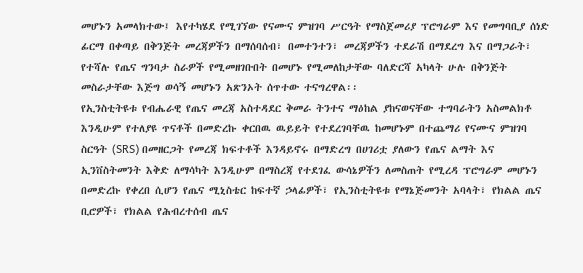መሆኑን አመላክተው፤ እየተካሄደ የሚገኘው የናሙና ምዝገባ ሥርዓት የማስጀመሪያ ፕሮግራም እና የመግባቢያ ሰነድ ፊርማ በቀጣይ በቅንጅት መረጃዎችን በማሰባሰብ፣ በመተንተን፣ መረጃዎችን ተደራሽ በማደረግ እና በማጋራት፣ የተሻሉ የጤና ግንባታ ስራዎች የሚመዘገቡበት በመሆኑ የሚመለከታቸው ባለድርሻ አካላት ሁሉ በቅንጅት መስራታቸው እጅግ ወሳኝ መሆኑን አጽንኦት ሰጥተው ተናግረዋል፡፡
የኢንስቲትዩቱ የብሔራዊ የጤና መረጃ አስተዳደር ቅመራ ትንተና ማዕከል ያከናወናቸው ተግባራትን አስመልክቶ እንዲሁም የተለያዩ ጥናቶች በመድረኩ ቀርበዉ ዉይይት የተደረገባቸዉ ከመሆኑም በተጨማሪ የናሙና ምዝገባ ስርዓት (SRS) በመዘርጋት የመረጃ ክፍተቶች እንዳይኖሩ በማድረግ በሀገሪቷ ያለውን የጤና ልማት እና ኢንቨስትመንት እቅድ ለማሳካት እንዲሁም በማስረጃ የተደገፈ ውሳኔዎችን ለመስጠት የሚረዳ ፕሮግራም መሆኑን በመድረኩ የቀረበ ሲሆን የጤና ሚኒስቴር ከፍተኛ ኃላፊዎች፣ የኢንስቲትዩቱ የማኔጅመንት አባላት፣ የክልል ጤና ቢሮዎች፣ የክልል የሕብረተሰብ ጤና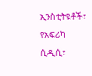ኢንስቲትዩቶች፣ የአፍሪካ ሲዲሲ፣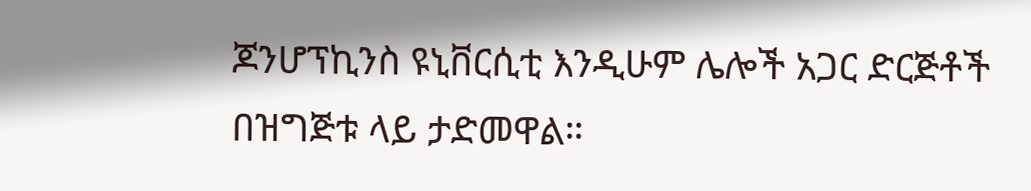ጆንሆፕኪንስ ዩኒቨርሲቲ እንዲሁም ሌሎች አጋር ድርጅቶች በዝግጅቱ ላይ ታድመዋል።